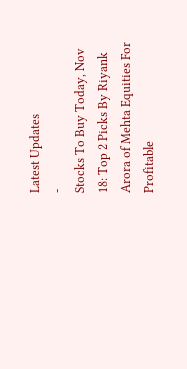Latest Updates
-
Stocks To Buy Today, Nov 18: Top 2 Picks By Riyank Arora of Mehta Equities For Profitable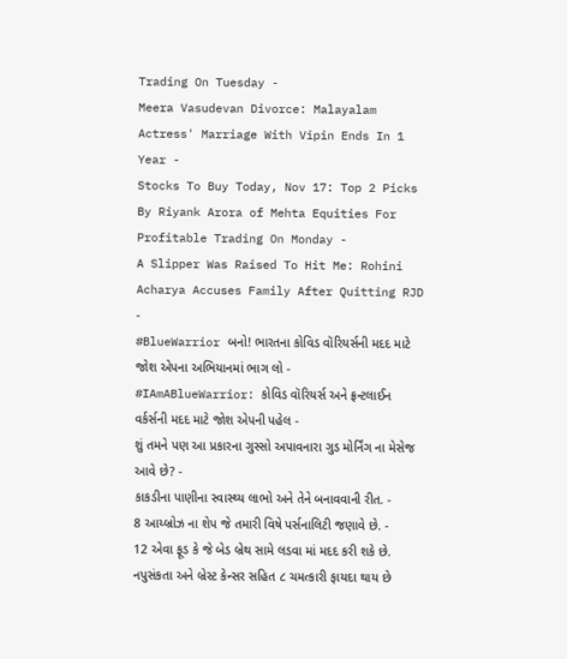Trading On Tuesday -
Meera Vasudevan Divorce: Malayalam Actress' Marriage With Vipin Ends In 1 Year -
Stocks To Buy Today, Nov 17: Top 2 Picks By Riyank Arora of Mehta Equities For Profitable Trading On Monday -
A Slipper Was Raised To Hit Me: Rohini Acharya Accuses Family After Quitting RJD -
#BlueWarrior બનો! ભારતના કોવિડ વૉરિયર્સની મદદ માટે જોશ એપના અભિયાનમાં ભાગ લો -
#IAmABlueWarrior: કોવિડ વૉરિયર્સ અને ફ્રન્ટલાઈન વર્કર્સની મદદ માટે જોશ એપની પહેલ -
શું તમને પણ આ પ્રકારના ગુસ્સો અપાવનારા ગુડ મોર્નિંગ ના મેસેજ આવે છે? -
કાકડીના પાણીના સ્વાસ્થ્ય લાભો અને તેને બનાવવાની રીત. -
8 આય્બ્રોઝ ના શેપ જે તમારી વિષે પર્સનાલિટી જણાવે છે. -
12 એવા ફૂડ કે જે બેડ બ્રેથ સામે લડવા માં મદદ કરી શકે છે.
નપુસંકતા અને બ્રેસ્ટ કેન્સર સહિત ૮ ચમત્કારી ફાયદા થાય છે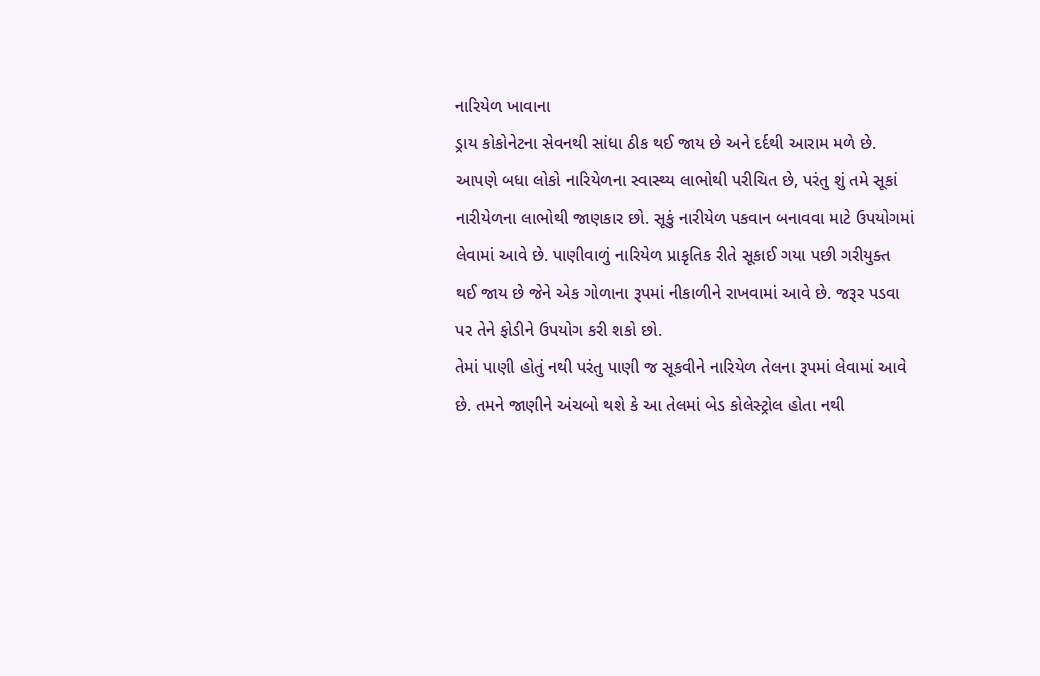નારિયેળ ખાવાના
ડ્રાય કોકોનેટના સેવનથી સાંધા ઠીક થઈ જાય છે અને દર્દથી આરામ મળે છે.
આપણે બધા લોકો નારિયેળના સ્વાસ્થ્ય લાભોથી પરીચિત છે, પરંતુ શું તમે સૂકાં નારીયેળના લાભોથી જાણકાર છો. સૂકું નારીયેળ પકવાન બનાવવા માટે ઉપયોગમાં લેવામાં આવે છે. પાણીવાળું નારિયેળ પ્રાકૃતિક રીતે સૂકાઈ ગયા પછી ગરીયુક્ત થઈ જાય છે જેને એક ગોળાના રૂપમાં નીકાળીને રાખવામાં આવે છે. જરૂર પડવા પર તેને ફોડીને ઉપયોગ કરી શકો છો.
તેમાં પાણી હોતું નથી પરંતુ પાણી જ સૂકવીને નારિયેળ તેલના રૂપમાં લેવામાં આવે છે. તમને જાણીને અંચબો થશે કે આ તેલમાં બેડ કોલેસ્ટ્રોલ હોતા નથી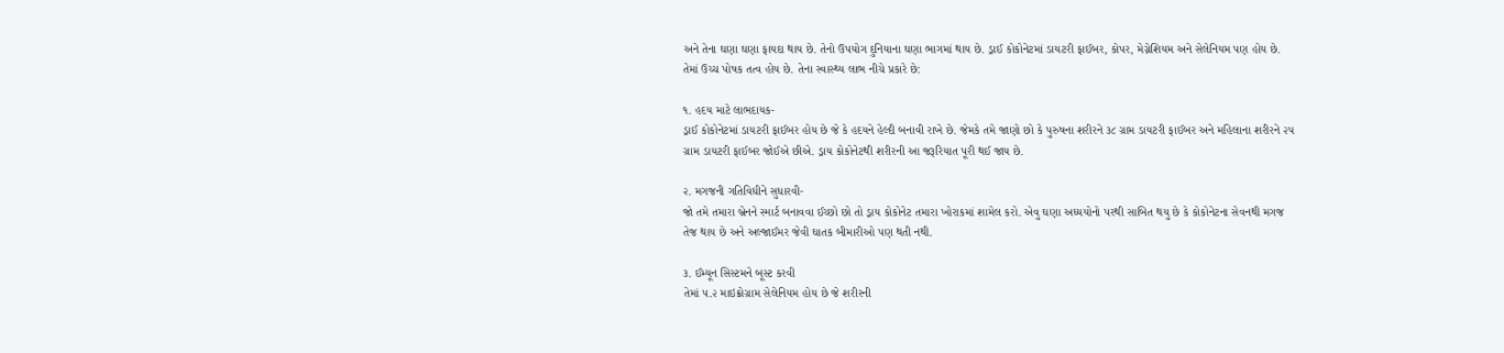અને તેના ઘણા ઘણા ફાયદા થાય છે. તેનો ઉપયોગ દુનિયાના ઘણા ભાગમાં થાય છે. ડ્રાઈ કોકોનેટમાં ડાયટરી ફાઈબર, કોપર, મેગ્નેશિયમ અને સેલેનિયમ પણ હોય છે. તેમાં ઉચ્ચ પોષક તત્વ હોય છે. તેના સ્વાસ્થ્ય લાભ નીચે પ્રકારે છે:

૧. હદય માટે લાભદાયક-
ડ્રાઈ કોકોનેટમાં ડાયટરી ફાઈબર હોય છે જે કે હદયને હેલ્દી બનાવી રાખે છે. જેમકે તમે જાણો છો કે પુરુષના શરીરને ૩૮ ગ્રામ ડાયટરી ફાઈબર અને મહિલાના શરીરને ૨૫ ગ્રામ ડાયટરી ફાઈબર જોઈએ છીએ. ડ્રાય કોકોનેટથી શરીરની આ જરૂરિયાત પૂરી થઈ જાય છે.

૨. મગજની ગતિવિધીને સુધારવી-
જો તમે તમારા બ્રેનને સ્માર્ટ બનાવવા ઈચ્છો છો તો ડ્રાય કોકોનેટ તમારા ખોરાકમાં શામેલ કરો. એવુ ઘણા અધ્યયોનો પરથી સાબિત થયુ છે કે કોકોનેટના સેવનથી મગજ તેજ થાય છે અને અલ્જાઈમર જેવી ઘાતક બીમારીઓ પણ થતી નથી.

૩. ઈમ્યૂન સિસ્ટમને બૂસ્ટ કરવી
તેમાં ૫.૨ માઇક્રોગ્રામ સેલેનિયમ હોય છે જે શરીરની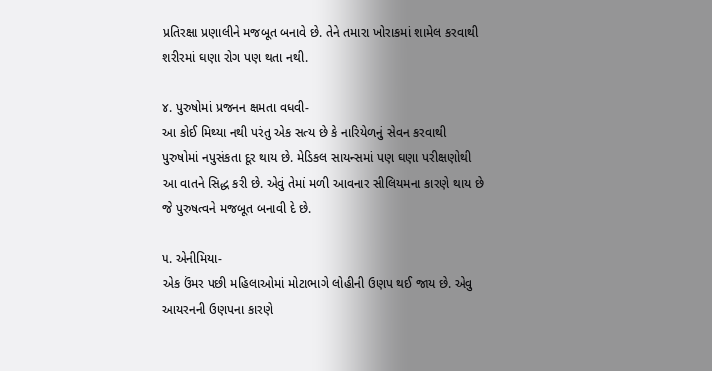પ્રતિરક્ષા પ્રણાલીને મજબૂત બનાવે છે. તેને તમારા ખોરાકમાં શામેલ કરવાથી શરીરમાં ઘણા રોગ પણ થતા નથી.

૪. પુરુષોમાં પ્રજનન ક્ષમતા વધવી-
આ કોઈ મિથ્યા નથી પરંતુ એક સત્ય છે કે નારિયેળનું સેવન કરવાથી પુરુષોમાં નપુસંકતા દૂર થાય છે. મેડિકલ સાયન્સમાં પણ ઘણા પરીક્ષણોથી આ વાતને સિદ્ધ કરી છે. એવું તેમાં મળી આવનાર સીલિયમના કારણે થાય છે જે પુરુષત્વને મજબૂત બનાવી દે છે.

૫. એનીમિયા-
એક ઉંમર પછી મહિલાઓમાં મોટાભાગે લોહીની ઉણપ થઈ જાય છે. એવુ આયરનની ઉણપના કારણે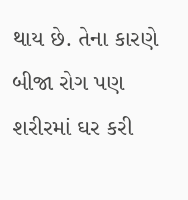થાય છે. તેના કારણે બીજા રોગ પણ શરીરમાં ઘર કરી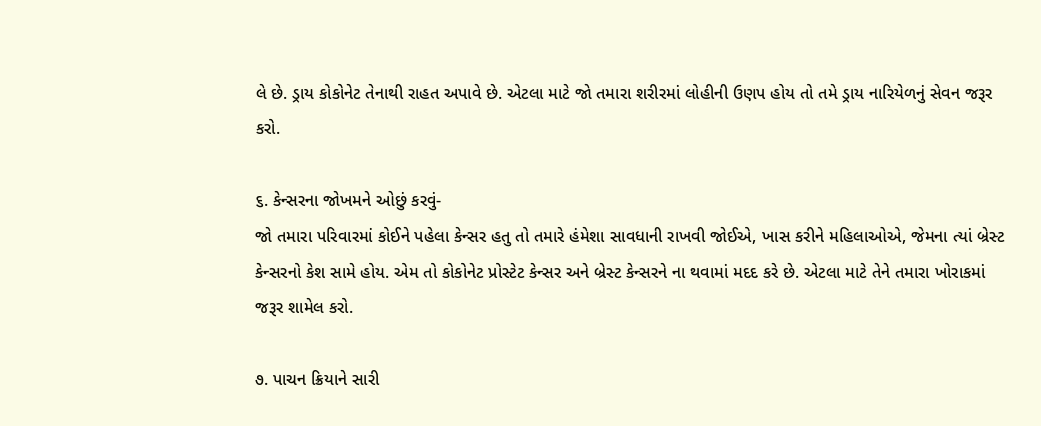લે છે. ડ્રાય કોકોનેટ તેનાથી રાહત અપાવે છે. એટલા માટે જો તમારા શરીરમાં લોહીની ઉણપ હોય તો તમે ડ્રાય નારિયેળનું સેવન જરૂર કરો.

૬. કેન્સરના જોખમને ઓછું કરવું-
જો તમારા પરિવારમાં કોઈને પહેલા કેન્સર હતુ તો તમારે હંમેશા સાવધાની રાખવી જોઈએ, ખાસ કરીને મહિલાઓએ, જેમના ત્યાં બ્રેસ્ટ કેન્સરનો કેશ સામે હોય. એમ તો કોકોનેટ પ્રોસ્ટેટ કેન્સર અને બ્રેસ્ટ કેન્સરને ના થવામાં મદદ કરે છે. એટલા માટે તેને તમારા ખોરાકમાં જરૂર શામેલ કરો.

૭. પાચન ક્રિયાને સારી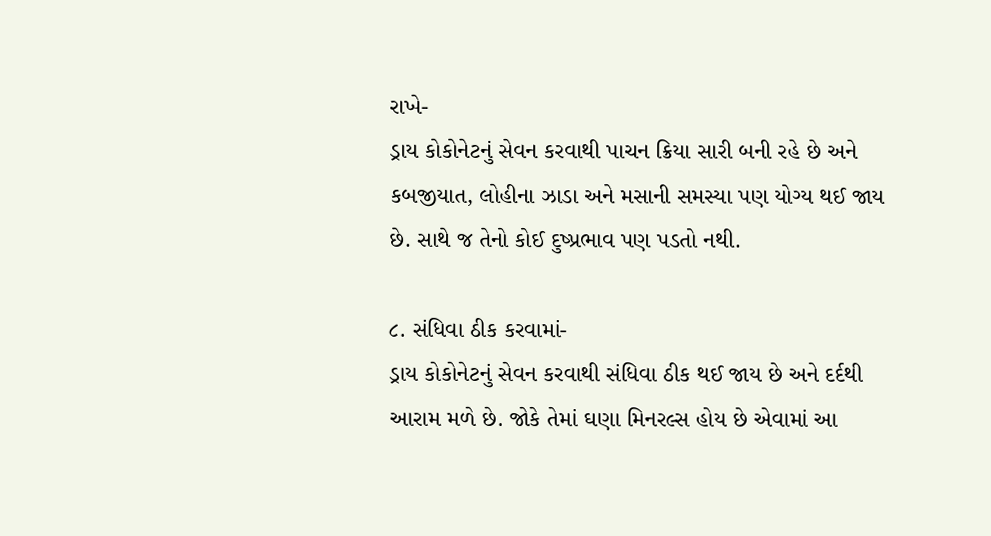રાખે-
ડ્રાય કોકોનેટનું સેવન કરવાથી પાચન ક્રિયા સારી બની રહે છે અને કબજીયાત, લોહીના ઝાડા અને મસાની સમસ્યા પણ યોગ્ય થઈ જાય છે. સાથે જ તેનો કોઈ દુષ્પ્રભાવ પણ પડતો નથી.

૮. સંધિવા ઠીક કરવામાં-
ડ્રાય કોકોનેટનું સેવન કરવાથી સંધિવા ઠીક થઈ જાય છે અને દર્દથી આરામ મળે છે. જોકે તેમાં ઘણા મિનરલ્સ હોય છે એવામાં આ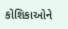કોશિકાઓને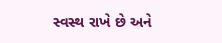સ્વસ્થ રાખે છે અને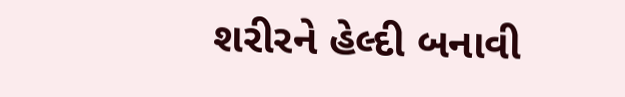શરીરને હેલ્દી બનાવી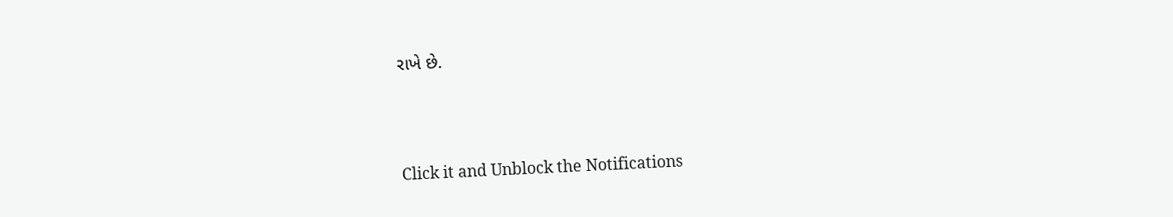રાખે છે.



Click it and Unblock the Notifications